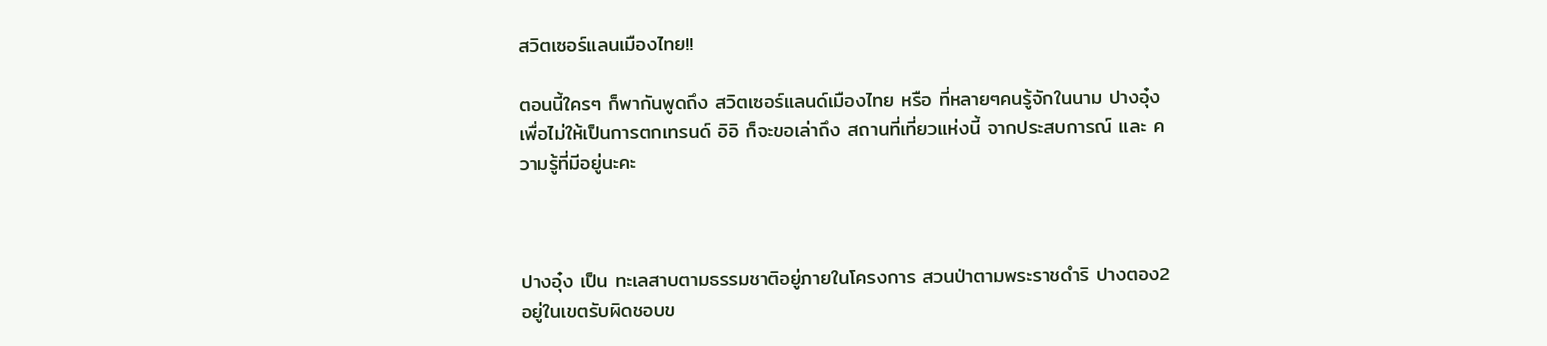สวิตเซอร์แลนเมืองไทย!!

ตอนนี้ใครๆ ก็พากันพูดถึง สวิตเซอร์แลนด์เมืองไทย หรือ ที่หลายๆคนรู้จักในนาม ปางอุ๋ง  เพื่อไม่ให้เป็นการตกเทรนด์ อิอิ ก็จะขอเล่าถึง สถานที่เที่ยวแห่งนี้ จากประสบการณ์ และ ความรู้ที่มีอยู่นะคะ



ปางอุ๋ง เป็น ทะเลสาบตามธรรมชาติอยู่ภายในโครงการ สวนป่าตามพระราชดำริ ปางตอง2 อยู่ในเขตรับผิดชอบข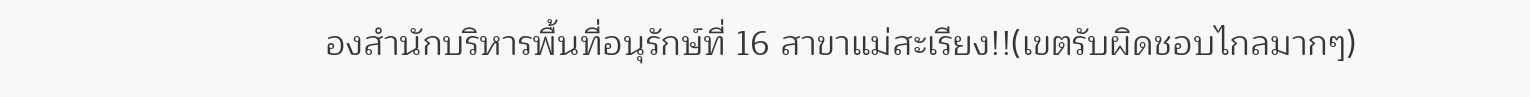องสำนักบริหารพื้นที่อนุรักษ์ที่ 16 สาขาแม่สะเรียง!!(เขตรับผิดชอบไกลมากๆ)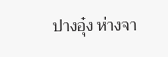ปางอุ๋ง ห่างจา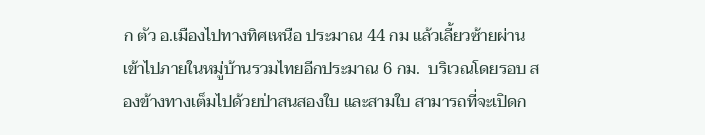ก ตัว อ.เมืองไปทางทิศเหนือ ประมาณ 44 กม แล้วเลี้ยวซ้ายผ่านเข้าไปภายในหมู่บ้านรวมไทยอีกประมาณ 6 กม.  บริเวณโดยรอบ สองข้างทางเต็มไปด้วยป่าสนสองใบ และสามใบ สามารถที่จะเปิดก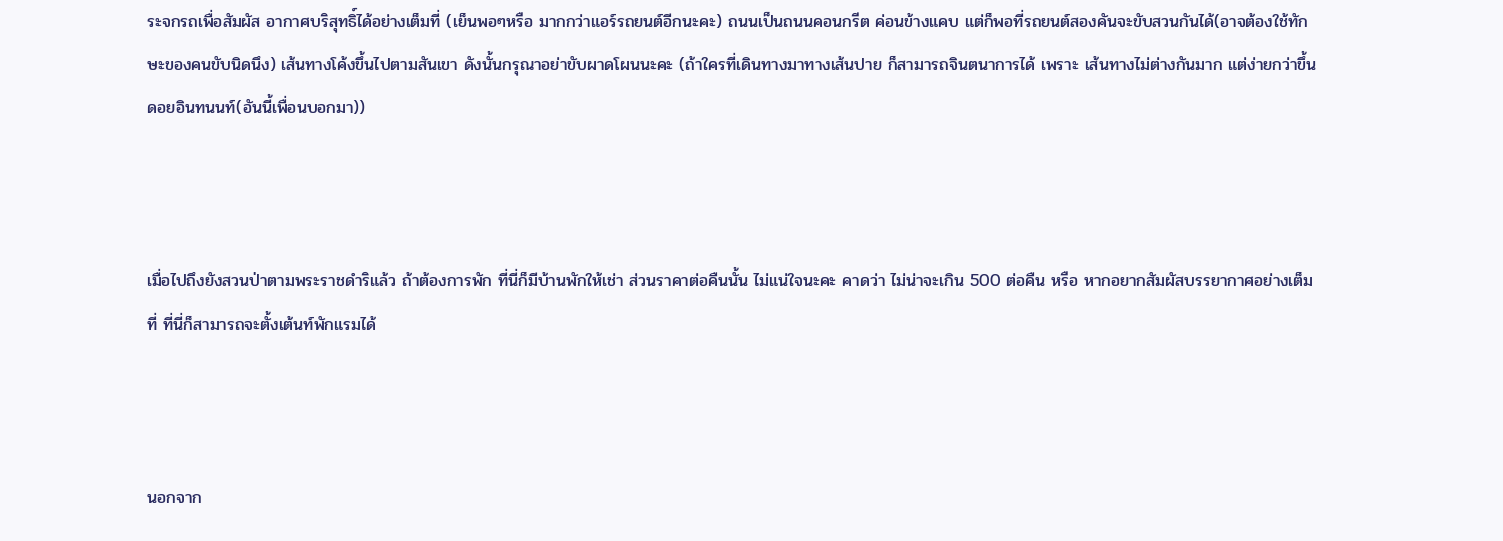ระจกรถเพื่อสัมผัส อากาศบริสุทธิ์ได้อย่างเต็มที่ (เย็นพอๆหรือ มากกว่าแอร์รถยนต์อีกนะคะ) ถนนเป็นถนนคอนกรีต ค่อนข้างแคบ แต่ก็พอที่รถยนต์สองคันจะขับสวนกันได้(อาจต้องใช้ทักษะของคนขับนิดนึง) เส้นทางโค้งขึ้นไปตามสันเขา ดังนั้นกรุณาอย่าขับผาดโผนนะคะ (ถ้าใครที่เดินทางมาทางเส้นปาย ก็สามารถจินตนาการได้ เพราะ เส้นทางไม่ต่างกันมาก แต่ง่ายกว่าขึ้นดอยอินทนนท์(อันนี้เพื่อนบอกมา))



เมื่อไปถึงยังสวนป่าตามพระราชดำริแล้ว ถ้าต้องการพัก ที่นี่ก็มีบ้านพักให้เช่า ส่วนราคาต่อคืนนั้น ไม่แน่ใจนะคะ คาดว่า ไม่น่าจะเกิน 500 ต่อคืน หรือ หากอยากสัมผัสบรรยากาศอย่างเต็มที่ ที่นี่ก็สามารถจะตั้งเต้นท์พักแรมได้



นอกจาก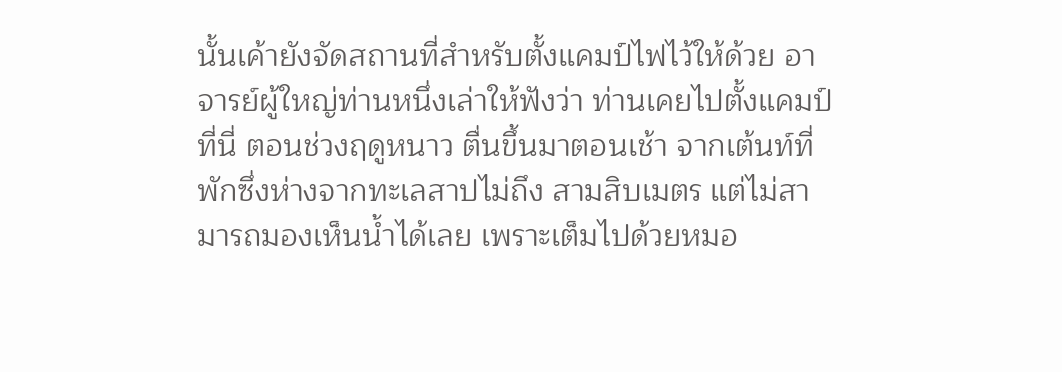นั้นเค้ายังจัดสถานที่สำหรับตั้งแคมป์ไฟไว้ให้ด้วย อาจารย์ผู้ใหญ่ท่านหนึ่งเล่าให้ฟังว่า ท่านเคยไปตั้งแคมป์ที่นี่ ตอนช่วงฤดูหนาว ตื่นขึ้นมาตอนเช้า จากเต้นท์ที่พักซึ่งห่างจากทะเลสาปไม่ถึง สามสิบเมตร แต่ไม่สามารถมองเห็นน้ำได้เลย เพราะเต็มไปด้วยหมอ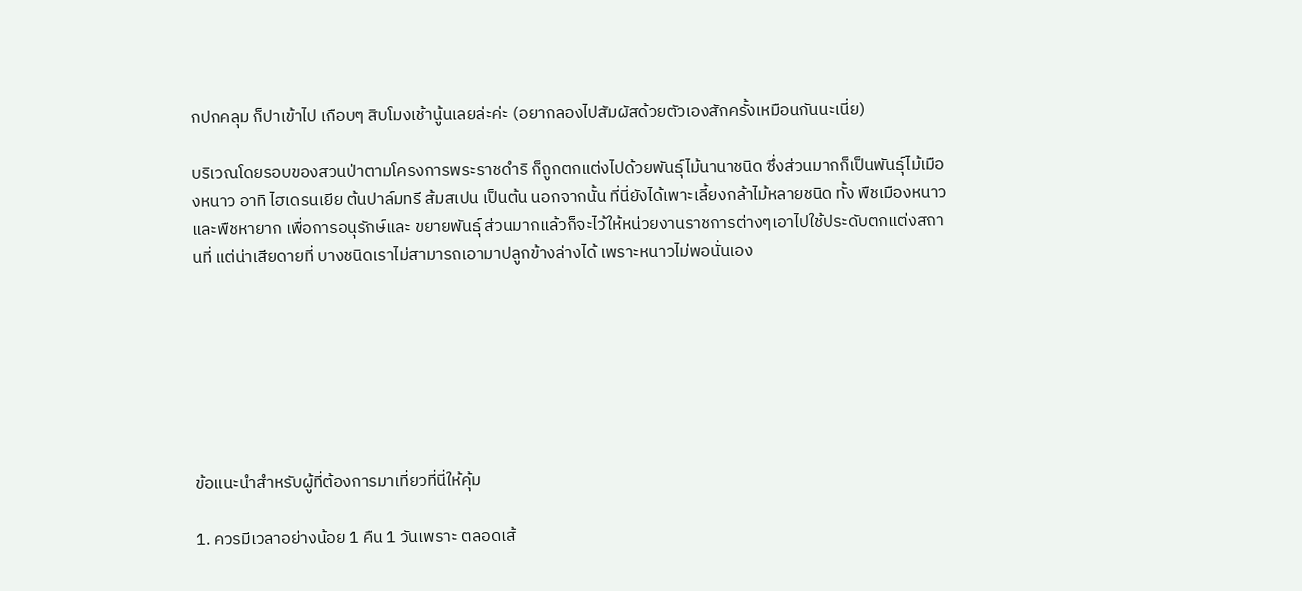กปกคลุม ก็ปาเข้าไป เกือบๆ สิบโมงเช้านู้นเลยล่ะค่ะ (อยากลองไปสัมผัสด้วยตัวเองสักครั้งเหมือนกันนะเนี่ย)

บริเวณโดยรอบของสวนป่าตามโครงการพระราชดำริ ก็ถูกตกแต่งไปด้วยพันธุ์ไม้นานาชนิด ซึ่งส่วนมากก็เป็นพันธุ์ไม้เมืองหนาว อาทิ ไฮเดรนเยีย ต้นปาล์มทรี ส้มสเปน เป็นต้น นอกจากนั้น ที่นี่ยังได้เพาะเลี้ยงกล้าไม้หลายชนิด ทั้ง พืชเมืองหนาว และพืชหายาก เพื่อการอนุรักษ์และ ขยายพันธุ์ ส่วนมากแล้วก็จะไว้ให้หน่วยงานราชการต่างๆเอาไปใช้ประดับตกแต่งสถานที่ แต่น่าเสียดายที่ บางชนิดเราไม่สามารถเอามาปลูกข้างล่างได้ เพราะหนาวไม่พอนั่นเอง







ข้อแนะนำสำหรับผู้ที่ต้องการมาเที่ยวที่นี่ให้คุ้ม

1. ควรมีเวลาอย่างน้อย 1 คืน 1 วันเพราะ ตลอดเส้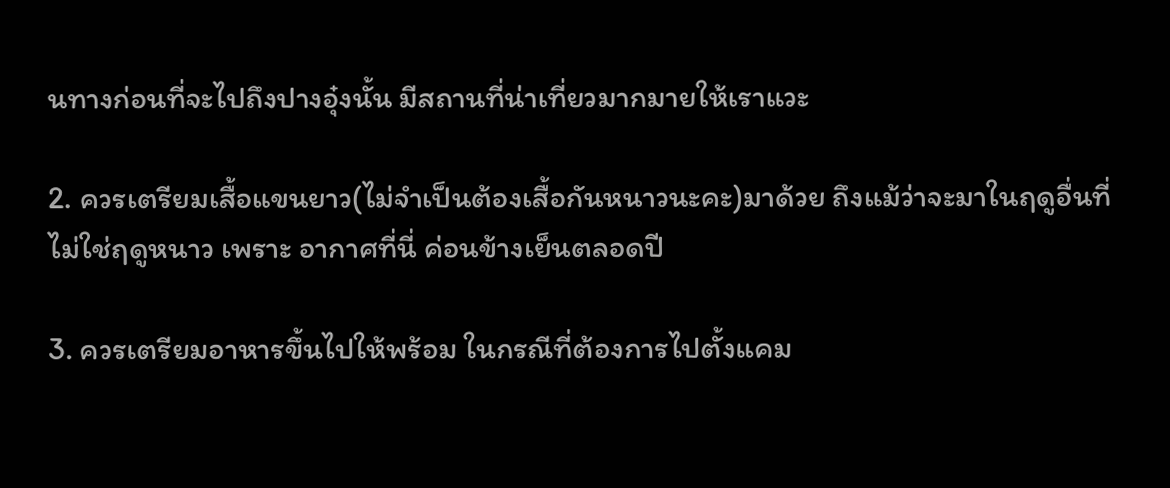นทางก่อนที่จะไปถึงปางอุ๋งนั้น มีสถานที่น่าเที่ยวมากมายให้เราแวะ

2. ควรเตรียมเสื้อแขนยาว(ไม่จำเป็นต้องเสื้อกันหนาวนะคะ)มาด้วย ถึงแม้ว่าจะมาในฤดูอื่นที่ไม่ใช่ฤดูหนาว เพราะ อากาศที่นี่ ค่อนข้างเย็นตลอดปี

3. ควรเตรียมอาหารขึ้นไปให้พร้อม ในกรณีที่ต้องการไปตั้งแคม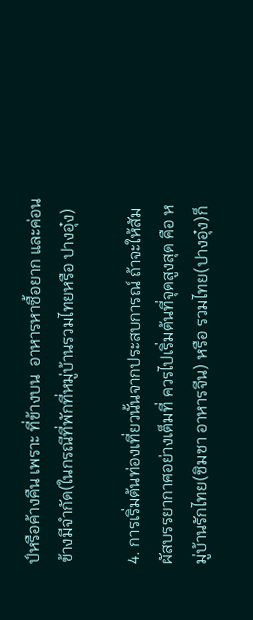ป์หรือค้างคืน เพราะ ที่ข้างบน  อาหารหาซื้อยาก และค่อนข้างมีจำกัด(ในกรณีที่พักที่หมู่บ้านรวมไทยหรือ ปางอุ๋ง)

4. การเริ่มต้นท่องเที่ยวนั้นจากประสบการณ์ ถ้าจะให้สัมผัสบรรยากาศอย่างเต็มที่ ควรไปเริ่มต้นที่จุดสูงสุด คือ หมู่บ้านรักไทย(ชิมชา อาหารจีน) หรือ รวมไทย(ปางอุ๋ง)ก็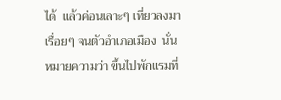ได้  แล้วค่อนเลาะๆ เที่ยวลงมาเรื่อยๆ จนตัวอำเภอเมือง  นั่นหมายความว่า ขึ้นไปพักแรมที่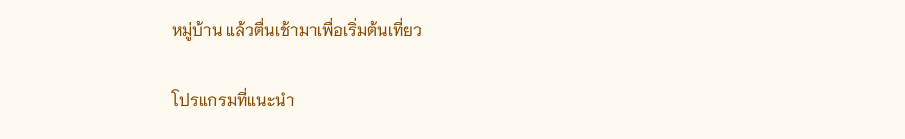หมู่บ้าน แล้วตื่นเช้ามาเพื่อเริ่มต้นเที่ยว

โปรแกรมที่แนะนำ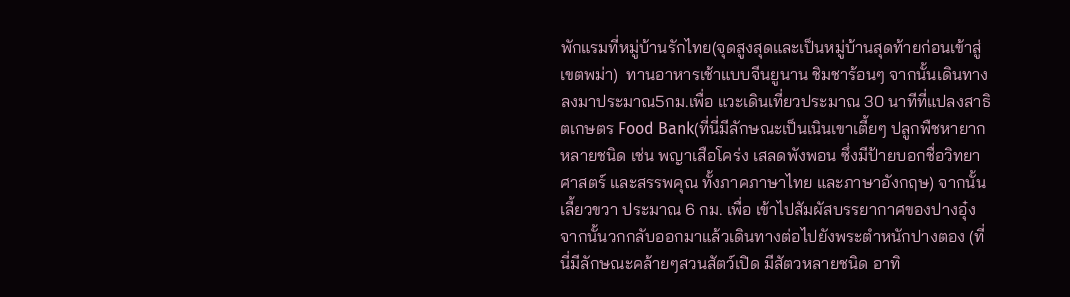พักแรมที่หมู่บ้านรักไทย(จุดสูงสุดและเป็นหมู่บ้านสุดท้ายก่อนเข้าสู่เขตพม่า)  ทานอาหารเช้าแบบจีนยูนาน ชิมชาร้อนๆ จากนั้นเดินทางลงมาประมาณ5กม.เพื่อ แวะเดินเที่ยวประมาณ 30 นาทีที่แปลงสาธิตเกษตร Food Bank(ที่นี่มีลักษณะเป็นเนินเขาเตี้ยๆ ปลูกพืชหายากหลายชนิด เช่น พญาเสือโคร่ง เสลดพังพอน ซึ่งมีป้ายบอกชื่อวิทยาศาสตร์ และสรรพคุณ ทั้งภาคภาษาไทย และภาษาอังกฤษ) จากนั้นเลี้ยวขวา ประมาณ 6 กม. เพื่อ เข้าไปสัมผัสบรรยากาศของปางอุ๋ง จากนั้นวกกลับออกมาแล้วเดินทางต่อไปยังพระตำหนักปางตอง (ที่นี่มีลักษณะคล้ายๆสวนสัตว์เปิด มีสัตวหลายชนิด อาทิ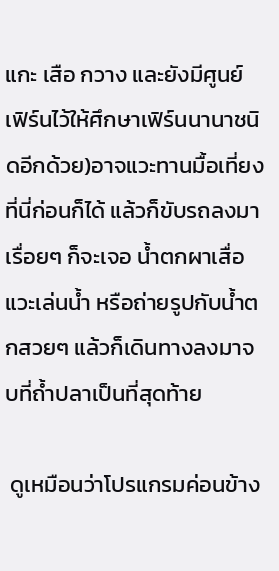แกะ เสือ กวาง และยังมีศูนย์เฟิร์นไว้ให้ศึกษาเฟิร์นนานาชนิดอีกด้วย)อาจแวะทานมื้อเที่ยงที่นี่ก่อนก็ได้ แล้วก็ขับรถลงมาเรื่อยๆ ก็จะเจอ น้ำตกผาเสื่อ แวะเล่นน้ำ หรือถ่ายรูปกับน้ำตกสวยๆ แล้วก็เดินทางลงมาจบที่ถ้ำปลาเป็นที่สุดท้าย

 ดูเหมือนว่าโปรแกรมค่อนข้าง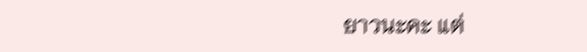ยาวนะคะ แต่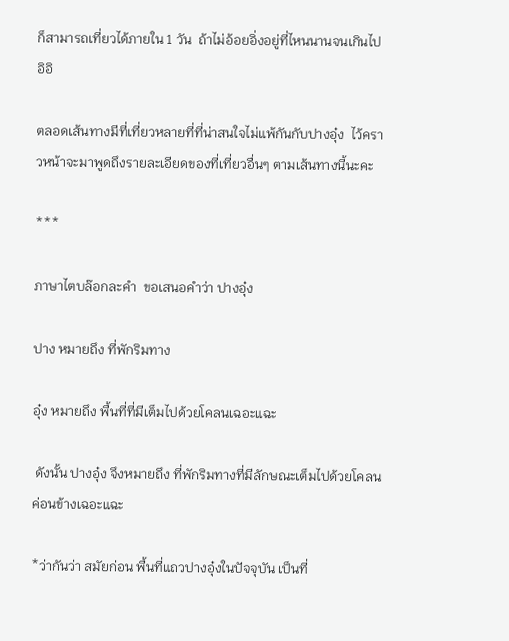ก็สามารถเที่ยวได้ภายใน 1 วัน  ถ้าไม่อ้อยอิ่งอยู่ที่ไหนนานจนเกินไป อิอิ

ตลอดเส้นทางมีที่เที่ยวหลายที่ที่น่าสนใจไม่แพ้กันกับปางอุ๋ง  ไว้คราวหน้าจะมาพูดถึงรายละเอียดของที่เที่ยวอื่นๆ ตามเส้นทางนี้นะคะ

***

ภาษาไตบล๊อกละคำ  ขอเสนอคำว่า ปางอุ๋ง

ปาง หมายถึง ที่พักริมทาง

อุ๋ง หมายถึง พื้นที่ที่มีเต็มไปด้วยโคลนเฉอะแฉะ

 ดังนั้น ปางอุ๋ง จึงหมายถึง ที่พักริมทางที่มีลักษณะเต็มไปด้วยโคลนค่อนข้างเฉอะแฉะ

*ว่ากันว่า สมัยก่อน พื้นที่แถวปางอุ๋งในปัจจุบัน เป็นที่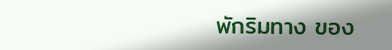พักริมทาง ของ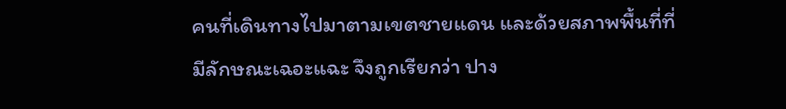คนที่เดินทางไปมาตามเขตชายแดน และด้วยสภาพพื้นที่ที่มีลักษณะเฉอะแฉะ จึงถูกเรียกว่า ปาง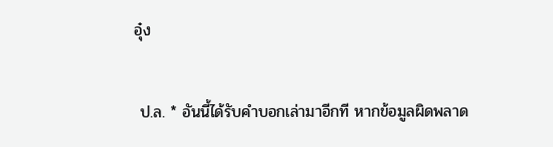อุ๋ง

 ป.ล. * อันนี้ได้รับคำบอกเล่ามาอีกที หากข้อมูลผิดพลาด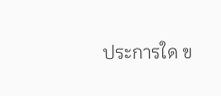ประการใด ข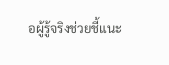อผู้รู้จริงช่วยชี้แนะ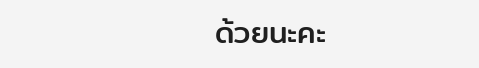ด้วยนะคะ